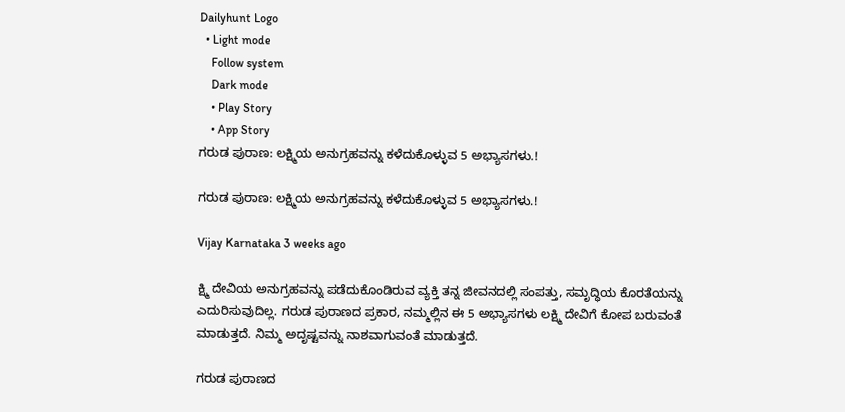Dailyhunt Logo
  • Light mode
    Follow system
    Dark mode
    • Play Story
    • App Story
ಗರುಡ ಪುರಾಣ: ಲಕ್ಷ್ಮಿಯ ಅನುಗ್ರಹವನ್ನು ಕಳೆದುಕೊಳ್ಳುವ 5 ಅಭ್ಯಾಸಗಳು.!

ಗರುಡ ಪುರಾಣ: ಲಕ್ಷ್ಮಿಯ ಅನುಗ್ರಹವನ್ನು ಕಳೆದುಕೊಳ್ಳುವ 5 ಅಭ್ಯಾಸಗಳು.!

Vijay Karnataka 3 weeks ago

ಕ್ಷ್ಮಿ ದೇವಿಯ ಅನುಗ್ರಹವನ್ನು ಪಡೆದುಕೊಂಡಿರುವ ವ್ಯಕ್ತಿ ತನ್ನ ಜೀವನದಲ್ಲಿ ಸಂಪತ್ತು, ಸಮೃದ್ಧಿಯ ಕೊರತೆಯನ್ನು ಎದುರಿಸುವುದಿಲ್ಲ. ಗರುಡ ಪುರಾಣದ ಪ್ರಕಾರ, ನಮ್ಮಲ್ಲಿನ ಈ 5 ಅಭ್ಯಾಸಗಳು ಲಕ್ಷ್ಮಿ ದೇವಿಗೆ ಕೋಪ ಬರುವಂತೆ ಮಾಡುತ್ತದೆ. ನಿಮ್ಮ ಅದೃಷ್ಟವನ್ನು ನಾಶವಾಗುವಂತೆ ಮಾಡುತ್ತದೆ.

ಗರುಡ ಪುರಾಣದ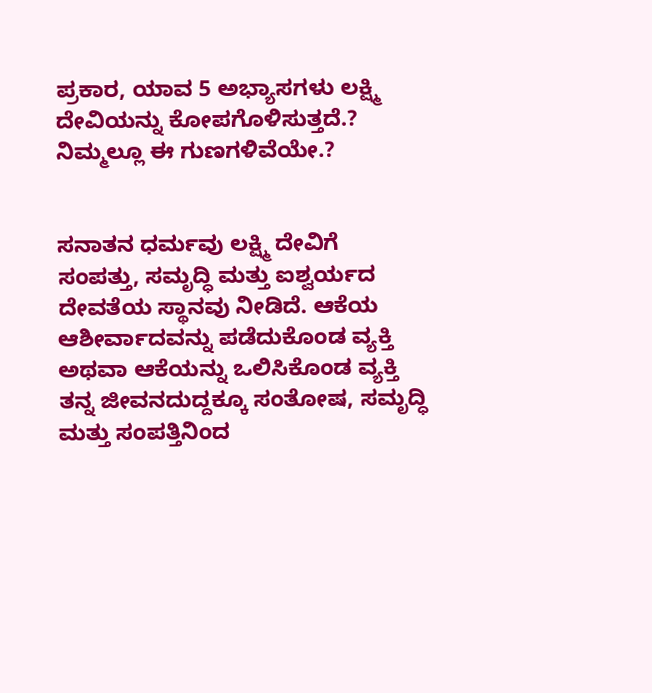ಪ್ರಕಾರ, ಯಾವ 5 ಅಭ್ಯಾಸಗಳು ಲಕ್ಷ್ಮಿ ದೇವಿಯನ್ನು ಕೋಪಗೊಳಿಸುತ್ತದೆ.? ನಿಮ್ಮಲ್ಲೂ ಈ ಗುಣಗಳಿವೆಯೇ.?


ಸನಾತನ ಧರ್ಮವು ಲಕ್ಷ್ಮಿ ದೇವಿಗೆ ಸಂಪತ್ತು, ಸಮೃದ್ಧಿ ಮತ್ತು ಐಶ್ವರ್ಯದ ದೇವತೆಯ ಸ್ಥಾನವು ನೀಡಿದೆ. ಆಕೆಯ ಆಶೀರ್ವಾದವನ್ನು ಪಡೆದುಕೊಂಡ ವ್ಯಕ್ತಿ ಅಥವಾ ಆಕೆಯನ್ನು ಒಲಿಸಿಕೊಂಡ ವ್ಯಕ್ತಿ ತನ್ನ ಜೀವನದುದ್ದಕ್ಕೂ ಸಂತೋಷ, ಸಮೃದ್ಧಿ ಮತ್ತು ಸಂಪತ್ತಿನಿಂದ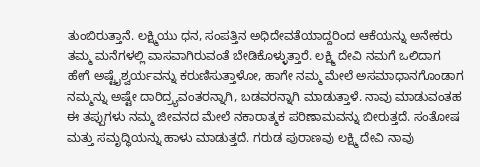ತುಂಬಿರುತ್ತಾನೆ. ಲಕ್ಷ್ಮಿಯು ಧನ, ಸಂಪತ್ತಿನ ಅಧಿದೇವತೆಯಾದ್ದರಿಂದ ಆಕೆಯನ್ನು ಅನೇಕರು ತಮ್ಮ ಮನೆಗಳಲ್ಲಿ ವಾಸವಾಗಿರುವಂತೆ ಬೇಡಿಕೊಳ್ಳುತ್ತಾರೆ. ಲಕ್ಷ್ಮಿ ದೇವಿ ನಮಗೆ ಒಲಿದಾಗ ಹೇಗೆ ಅಷ್ಟೈಶ್ವರ್ಯವನ್ನು ಕರುಣಿಸುತ್ತಾಳೋ, ಹಾಗೇ ನಮ್ಮ ಮೇಲೆ ಅಸಮಾಧಾನಗೊಂಡಾಗ ನಮ್ಮನ್ನು ಅಷ್ಟೇ ದಾರಿದ್ರ್ಯವಂತರನ್ನಾಗಿ, ಬಡವರನ್ನಾಗಿ ಮಾಡುತ್ತಾಳೆ. ನಾವು ಮಾಡುವಂತಹ ಈ ತಪ್ಪುಗಳು ನಮ್ಮ ಜೀವನದ ಮೇಲೆ ನಕಾರಾತ್ಮಕ ಪರಿಣಾಮವನ್ನು ಬೀರುತ್ತದೆ. ಸಂತೋಷ ಮತ್ತು ಸಮೃದ್ಧಿಯನ್ನು ಹಾಳು ಮಾಡುತ್ತದೆ. ಗರುಡ ಪುರಾಣವು ಲಕ್ಷ್ಮಿ ದೇವಿ ನಾವು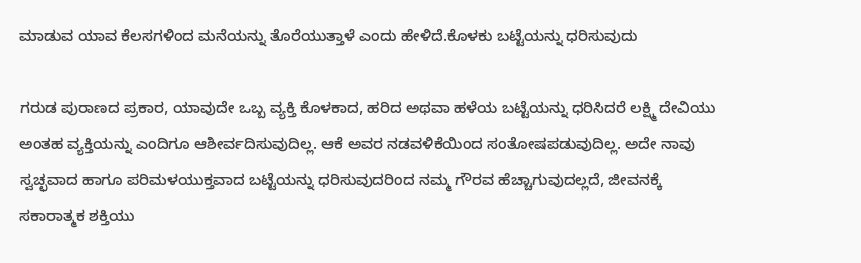ಮಾಡುವ ಯಾವ ಕೆಲಸಗಳಿಂದ ಮನೆಯನ್ನು ತೊರೆಯುತ್ತಾಳೆ ಎಂದು ಹೇಳಿದೆ.ಕೊಳಕು ಬಟ್ಟೆಯನ್ನು ಧರಿಸುವುದು

ಗರುಡ ಪುರಾಣದ ಪ್ರಕಾರ, ಯಾವುದೇ ಒಬ್ಬ ವ್ಯಕ್ತಿ ಕೊಳಕಾದ, ಹರಿದ ಅಥವಾ ಹಳೆಯ ಬಟ್ಟೆಯನ್ನು ಧರಿಸಿದರೆ ಲಕ್ಷ್ಮಿ ದೇವಿಯು ಅಂತಹ ವ್ಯಕ್ತಿಯನ್ನು ಎಂದಿಗೂ ಆಶೀರ್ವದಿಸುವುದಿಲ್ಲ. ಆಕೆ ಅವರ ನಡವಳಿಕೆಯಿಂದ ಸಂತೋಷಪಡುವುದಿಲ್ಲ. ಅದೇ ನಾವು ಸ್ವಚ್ಛವಾದ ಹಾಗೂ ಪರಿಮಳಯುಕ್ತವಾದ ಬಟ್ಟೆಯನ್ನು ಧರಿಸುವುದರಿಂದ ನಮ್ಮ ಗೌರವ ಹೆಚ್ಚಾಗುವುದಲ್ಲದೆ, ಜೀವನಕ್ಕೆ ಸಕಾರಾತ್ಮಕ ಶಕ್ತಿಯು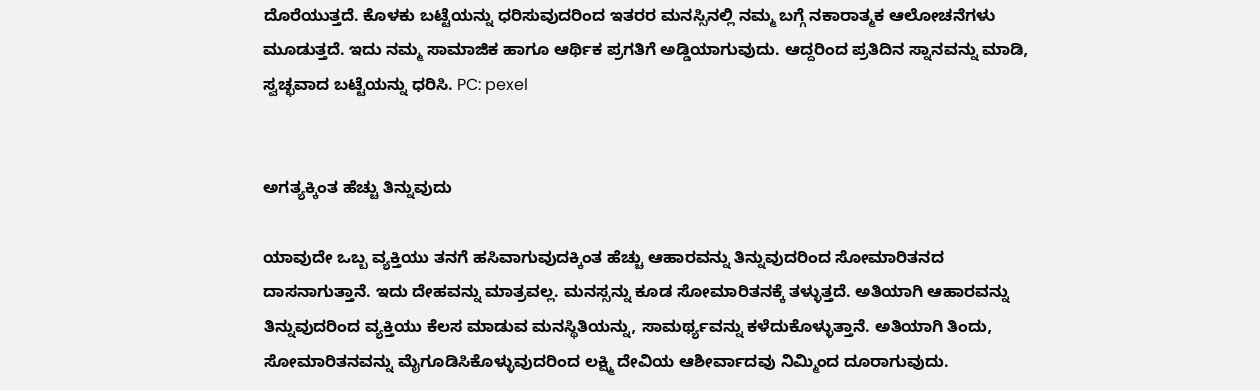ದೊರೆಯುತ್ತದೆ. ಕೊಳಕು ಬಟ್ಟೆಯನ್ನು ಧರಿಸುವುದರಿಂದ ಇತರರ ಮನಸ್ಸಿನಲ್ಲಿ ನಮ್ಮ ಬಗ್ಗೆ ನಕಾರಾತ್ಮಕ ಆಲೋಚನೆಗಳು ಮೂಡುತ್ತದೆ. ಇದು ನಮ್ಮ ಸಾಮಾಜಿಕ ಹಾಗೂ ಆರ್ಥಿಕ ಪ್ರಗತಿಗೆ ಅಡ್ಡಿಯಾಗುವುದು. ಆದ್ದರಿಂದ ಪ್ರತಿದಿನ ಸ್ನಾನವನ್ನು ಮಾಡಿ, ಸ್ವಚ್ಛವಾದ ಬಟ್ಟೆಯನ್ನು ಧರಿಸಿ. PC: pexel


ಅಗತ್ಯಕ್ಕಿಂತ ಹೆಚ್ಚು ತಿನ್ನುವುದು

ಯಾವುದೇ ಒಬ್ಬ ವ್ಯಕ್ತಿಯು ತನಗೆ ಹಸಿವಾಗುವುದಕ್ಕಿಂತ ಹೆಚ್ಚು ಆಹಾರವನ್ನು ತಿನ್ನುವುದರಿಂದ ಸೋಮಾರಿತನದ ದಾಸನಾಗುತ್ತಾನೆ. ಇದು ದೇಹವನ್ನು ಮಾತ್ರವಲ್ಲ. ಮನಸ್ಸನ್ನು ಕೂಡ ಸೋಮಾರಿತನಕ್ಕೆ ತಳ್ಳುತ್ತದೆ. ಅತಿಯಾಗಿ ಆಹಾರವನ್ನು ತಿನ್ನುವುದರಿಂದ ವ್ಯಕ್ತಿಯು ಕೆಲಸ ಮಾಡುವ ಮನಸ್ಥಿತಿಯನ್ನು, ಸಾಮರ್ಥ್ಯವನ್ನು ಕಳೆದುಕೊಳ್ಳುತ್ತಾನೆ. ಅತಿಯಾಗಿ ತಿಂದು, ಸೋಮಾರಿತನವನ್ನು ಮೈಗೂಡಿಸಿಕೊಳ್ಳುವುದರಿಂದ ಲಕ್ಷ್ಮಿ ದೇವಿಯ ಆಶೀರ್ವಾದವು ನಿಮ್ಮಿಂದ ದೂರಾಗುವುದು.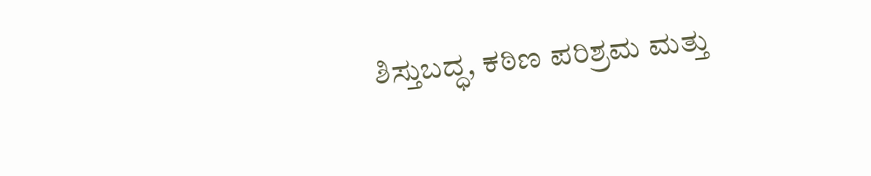ಶಿಸ್ತುಬದ್ಧ, ಕಠಿಣ ಪರಿಶ್ರಮ ಮತ್ತು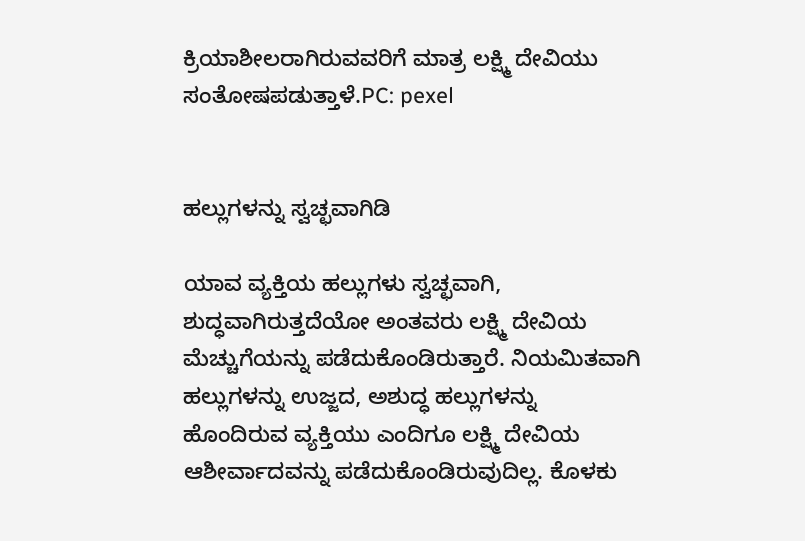ಕ್ರಿಯಾಶೀಲರಾಗಿರುವವರಿಗೆ ಮಾತ್ರ ಲಕ್ಷ್ಮಿ ದೇವಿಯು ಸಂತೋಷಪಡುತ್ತಾಳೆ.PC: pexel


ಹಲ್ಲುಗಳನ್ನು ಸ್ವಚ್ಛವಾಗಿಡಿ

ಯಾವ ವ್ಯಕ್ತಿಯ ಹಲ್ಲುಗಳು ಸ್ವಚ್ಛವಾಗಿ, ಶುದ್ಧವಾಗಿರುತ್ತದೆಯೋ ಅಂತವರು ಲಕ್ಷ್ಮಿ ದೇವಿಯ ಮೆಚ್ಚುಗೆಯನ್ನು ಪಡೆದುಕೊಂಡಿರುತ್ತಾರೆ. ನಿಯಮಿತವಾಗಿ ಹಲ್ಲುಗಳನ್ನು ಉಜ್ಜದ, ಅಶುದ್ಧ ಹಲ್ಲುಗಳನ್ನು ಹೊಂದಿರುವ ವ್ಯಕ್ತಿಯು ಎಂದಿಗೂ ಲಕ್ಷ್ಮಿ ದೇವಿಯ ಆಶೀರ್ವಾದವನ್ನು ಪಡೆದುಕೊಂಡಿರುವುದಿಲ್ಲ. ಕೊಳಕು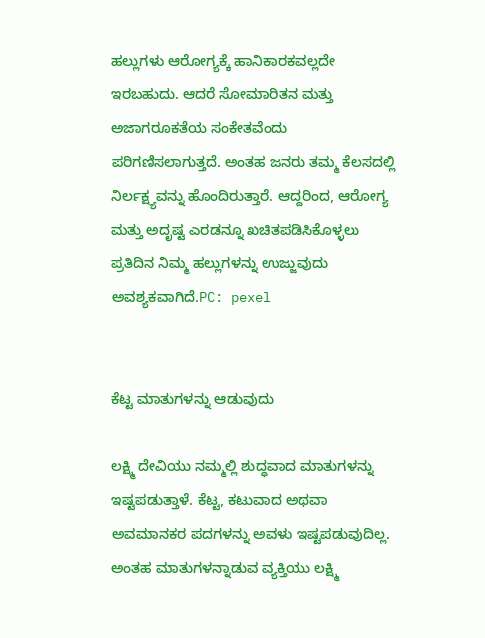ಹಲ್ಲುಗಳು ಆರೋಗ್ಯಕ್ಕೆ ಹಾನಿಕಾರಕವಲ್ಲದೇ ಇರಬಹುದು. ಆದರೆ ಸೋಮಾರಿತನ ಮತ್ತು ಅಜಾಗರೂಕತೆಯ ಸಂಕೇತವೆಂದು ಪರಿಗಣಿಸಲಾಗುತ್ತದೆ. ಅಂತಹ ಜನರು ತಮ್ಮ ಕೆಲಸದಲ್ಲಿ ನಿರ್ಲಕ್ಷ್ಯವನ್ನು ಹೊಂದಿರುತ್ತಾರೆ. ಆದ್ದರಿಂದ, ಆರೋಗ್ಯ ಮತ್ತು ಅದೃಷ್ಟ ಎರಡನ್ನೂ ಖಚಿತಪಡಿಸಿಕೊಳ್ಳಲು ಪ್ರತಿದಿನ ನಿಮ್ಮ ಹಲ್ಲುಗಳನ್ನು ಉಜ್ಜುವುದು ಅವಶ್ಯಕವಾಗಿದೆ.PC: pexel


ಕೆಟ್ಟ ಮಾತುಗಳನ್ನು ಆಡುವುದು

ಲಕ್ಷ್ಮಿ ದೇವಿಯು ನಮ್ಮಲ್ಲಿ ಶುದ್ಧವಾದ ಮಾತುಗಳನ್ನು ಇಷ್ಟಪಡುತ್ತಾಳೆ. ಕೆಟ್ಟ, ಕಟುವಾದ ಅಥವಾ ಅವಮಾನಕರ ಪದಗಳನ್ನು ಅವಳು ಇಷ್ಟಪಡುವುದಿಲ್ಲ. ಅಂತಹ ಮಾತುಗಳನ್ನಾಡುವ ವ್ಯಕ್ತಿಯು ಲಕ್ಷ್ಮಿ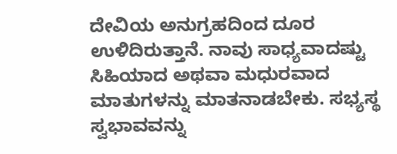ದೇವಿಯ ಅನುಗ್ರಹದಿಂದ ದೂರ ಉಳಿದಿರುತ್ತಾನೆ. ನಾವು ಸಾಧ್ಯವಾದಷ್ಟು ಸಿಹಿಯಾದ ಅಥವಾ ಮಧುರವಾದ ಮಾತುಗಳನ್ನು ಮಾತನಾಡಬೇಕು. ಸಭ್ಯಸ್ಥ ಸ್ವಭಾವವನ್ನು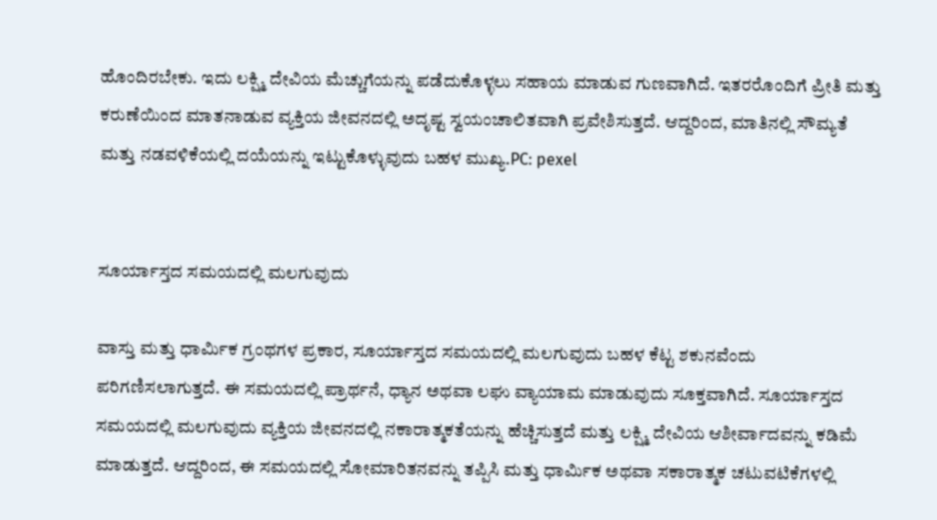ಹೊಂದಿರಬೇಕು. ಇದು ಲಕ್ಷ್ಮಿ ದೇವಿಯ ಮೆಚ್ಚುಗೆಯನ್ನು ಪಡೆದುಕೊಳ್ಳಲು ಸಹಾಯ ಮಾಡುವ ಗುಣವಾಗಿದೆ. ಇತರರೊಂದಿಗೆ ಪ್ರೀತಿ ಮತ್ತು ಕರುಣೆಯಿಂದ ಮಾತನಾಡುವ ವ್ಯಕ್ತಿಯ ಜೀವನದಲ್ಲಿ ಅದೃಷ್ಟ ಸ್ವಯಂಚಾಲಿತವಾಗಿ ಪ್ರವೇಶಿಸುತ್ತದೆ. ಆದ್ದರಿಂದ, ಮಾತಿನಲ್ಲಿ ಸೌಮ್ಯತೆ ಮತ್ತು ನಡವಳಿಕೆಯಲ್ಲಿ ದಯೆಯನ್ನು ಇಟ್ಟುಕೊಳ್ಳುವುದು ಬಹಳ ಮುಖ್ಯ.PC: pexel


ಸೂರ್ಯಾಸ್ತದ ಸಮಯದಲ್ಲಿ ಮಲಗುವುದು

ವಾಸ್ತು ಮತ್ತು ಧಾರ್ಮಿಕ ಗ್ರಂಥಗಳ ಪ್ರಕಾರ, ಸೂರ್ಯಾಸ್ತದ ಸಮಯದಲ್ಲಿ ಮಲಗುವುದು ಬಹಳ ಕೆಟ್ಟ ಶಕುನವೆಂದು ಪರಿಗಣಿಸಲಾಗುತ್ತದೆ. ಈ ಸಮಯದಲ್ಲಿ ಪ್ರಾರ್ಥನೆ, ಧ್ಯಾನ ಅಥವಾ ಲಘು ವ್ಯಾಯಾಮ ಮಾಡುವುದು ಸೂಕ್ತವಾಗಿದೆ. ಸೂರ್ಯಾಸ್ತದ ಸಮಯದಲ್ಲಿ ಮಲಗುವುದು ವ್ಯಕ್ತಿಯ ಜೀವನದಲ್ಲಿ ನಕಾರಾತ್ಮಕತೆಯನ್ನು ಹೆಚ್ಚಿಸುತ್ತದೆ ಮತ್ತು ಲಕ್ಷ್ಮಿ ದೇವಿಯ ಆಶೀರ್ವಾದವನ್ನು ಕಡಿಮೆ ಮಾಡುತ್ತದೆ. ಆದ್ದರಿಂದ, ಈ ಸಮಯದಲ್ಲಿ ಸೋಮಾರಿತನವನ್ನು ತಪ್ಪಿಸಿ ಮತ್ತು ಧಾರ್ಮಿಕ ಅಥವಾ ಸಕಾರಾತ್ಮಕ ಚಟುವಟಿಕೆಗಳಲ್ಲಿ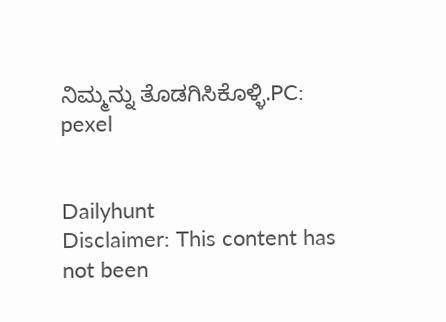ನಿಮ್ಮನ್ನು ತೊಡಗಿಸಿಕೊಳ್ಳಿ.PC: pexel


Dailyhunt
Disclaimer: This content has not been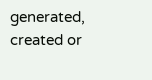generated, created or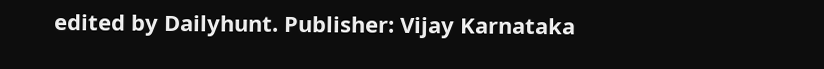edited by Dailyhunt. Publisher: Vijay Karnataka